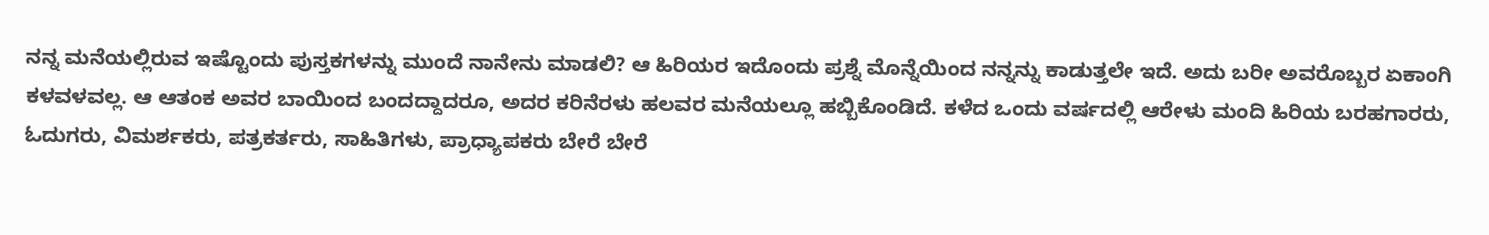ನನ್ನ ಮನೆಯಲ್ಲಿರುವ ಇಷ್ಟೊಂದು ಪುಸ್ತಕಗಳನ್ನು ಮುಂದೆ ನಾನೇನು ಮಾಡಲಿ? ಆ ಹಿರಿಯರ ಇದೊಂದು ಪ್ರಶ್ನೆ ಮೊನ್ನೆಯಿಂದ ನನ್ನನ್ನು ಕಾಡುತ್ತಲೇ ಇದೆ. ಅದು ಬರೀ ಅವರೊಬ್ಬರ ಏಕಾಂಗಿ ಕಳವಳವಲ್ಲ. ಆ ಆತಂಕ ಅವರ ಬಾಯಿಂದ ಬಂದದ್ದಾದರೂ, ಅದರ ಕರಿನೆರಳು ಹಲವರ ಮನೆಯಲ್ಲೂ ಹಬ್ಬಿಕೊಂಡಿದೆ. ಕಳೆದ ಒಂದು ವರ್ಷದಲ್ಲಿ ಆರೇಳು ಮಂದಿ ಹಿರಿಯ ಬರಹಗಾರರು, ಓದುಗರು, ವಿಮರ್ಶಕರು, ಪತ್ರಕರ್ತರು, ಸಾಹಿತಿಗಳು, ಪ್ರಾಧ್ಯಾಪಕರು ಬೇರೆ ಬೇರೆ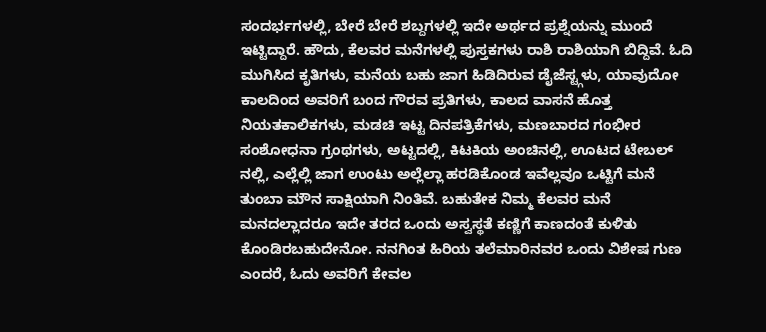ಸಂದರ್ಭಗಳಲ್ಲಿ, ಬೇರೆ ಬೇರೆ ಶಬ್ದಗಳಲ್ಲಿ ಇದೇ ಅರ್ಥದ ಪ್ರಶ್ನೆಯನ್ನು ಮುಂದೆ ಇಟ್ಟಿದ್ದಾರೆ. ಹೌದು, ಕೆಲವರ ಮನೆಗಳಲ್ಲಿ ಪುಸ್ತಕಗಳು ರಾಶಿ ರಾಶಿಯಾಗಿ ಬಿದ್ದಿವೆ. ಓದಿ ಮುಗಿಸಿದ ಕೃತಿಗಳು, ಮನೆಯ ಬಹು ಜಾಗ ಹಿಡಿದಿರುವ ಡೈಜೆಸ್ಟ್ಗಳು, ಯಾವುದೋ ಕಾಲದಿಂದ ಅವರಿಗೆ ಬಂದ ಗೌರವ ಪ್ರತಿಗಳು, ಕಾಲದ ವಾಸನೆ ಹೊತ್ತ ನಿಯತಕಾಲಿಕಗಳು, ಮಡಚಿ ಇಟ್ಟ ದಿನಪತ್ರಿಕೆಗಳು, ಮಣಬಾರದ ಗಂಭೀರ ಸಂಶೋಧನಾ ಗ್ರಂಥಗಳು, ಅಟ್ಟದಲ್ಲಿ, ಕಿಟಕಿಯ ಅಂಚಿನಲ್ಲಿ, ಊಟದ ಟೇಬಲ್ ನಲ್ಲಿ, ಎಲ್ಲೆಲ್ಲಿ ಜಾಗ ಉಂಟು ಅಲ್ಲೆಲ್ಲಾ ಹರಡಿಕೊಂಡ ಇವೆಲ್ಲವೂ ಒಟ್ಟಿಗೆ ಮನೆ ತುಂಬಾ ಮೌನ ಸಾಕ್ಷಿಯಾಗಿ ನಿಂತಿವೆ. ಬಹುತೇಕ ನಿಮ್ಮ ಕೆಲವರ ಮನೆ ಮನದಲ್ಲಾದರೂ ಇದೇ ತರದ ಒಂದು ಅಸ್ವಸ್ಥತೆ ಕಣ್ಣಿಗೆ ಕಾಣದಂತೆ ಕುಳಿತು ಕೊಂಡಿರಬಹುದೇನೋ. ನನಗಿಂತ ಹಿರಿಯ ತಲೆಮಾರಿನವರ ಒಂದು ವಿಶೇಷ ಗುಣ ಎಂದರೆ, ಓದು ಅವರಿಗೆ ಕೇವಲ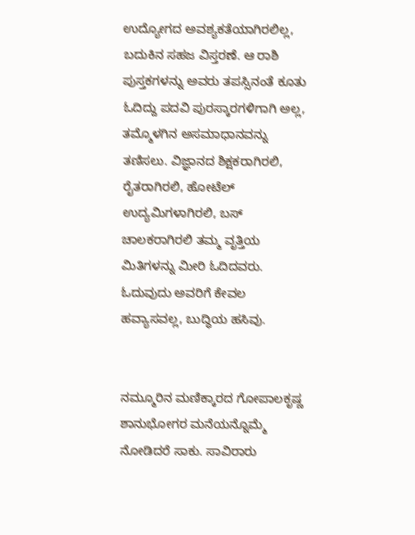ಉದ್ಯೋಗದ ಅವಶ್ಯಕತೆಯಾಗಿರಲಿಲ್ಲ, ಬದುಕಿನ ಸಹಜ ವಿಸ್ತರಣೆ. ಆ ರಾಶಿ ಪುಸ್ತಕಗಳನ್ನು ಅವರು ತಪಸ್ಸಿನಂತೆ ಕೂತು ಓದಿದ್ದು ಪದವಿ ಪುರಸ್ಕಾರಗಳಿಗಾಗಿ ಅಲ್ಲ, ತಮ್ಮೊಳಗಿನ ಅಸಮಾಧಾನವನ್ನು ತಣಿಸಲು. ವಿಜ್ಞಾನದ ಶಿಕ್ಷಕರಾಗಿರಲಿ, ರೈತರಾಗಿರಲಿ, ಹೋಟೆಲ್ ಉದ್ಯಮಿಗಳಾಗಿರಲಿ, ಬಸ್ ಚಾಲಕರಾಗಿರಲಿ ತಮ್ಮ ವೃತ್ತಿಯ ಮಿತಿಗಳನ್ನು ಮೀರಿ ಓದಿದವರು. ಓದುವುದು ಅವರಿಗೆ ಕೇವಲ ಹವ್ಯಾಸವಲ್ಲ, ಬುದ್ಧಿಯ ಹಸಿವು.


ನಮ್ಮೂರಿನ ಮಣಿಕ್ಕಾರದ ಗೋಪಾಲಕೃಷ್ಣ ಶಾನುಭೋಗರ ಮನೆಯನ್ನೊಮ್ಮೆ ನೋಡಿದರೆ ಸಾಕು. ಸಾವಿರಾರು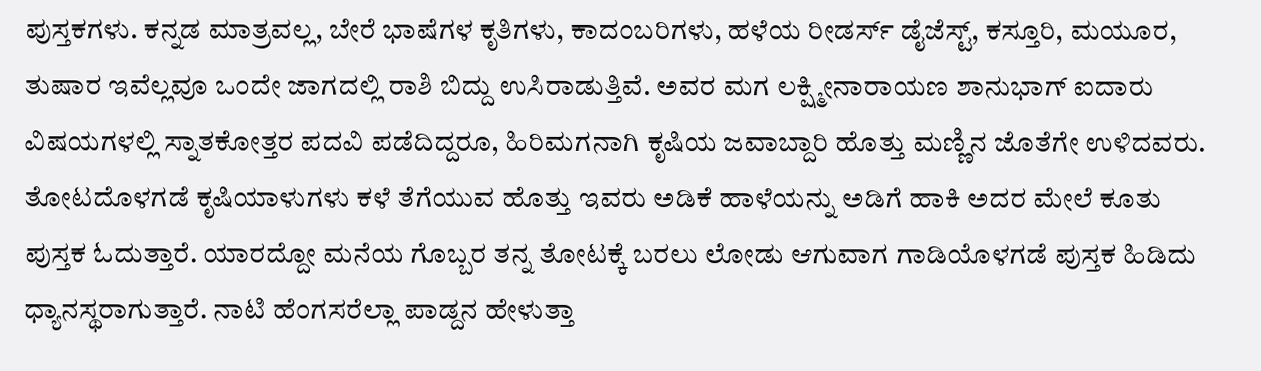ಪುಸ್ತಕಗಳು. ಕನ್ನಡ ಮಾತ್ರವಲ್ಲ, ಬೇರೆ ಭಾಷೆಗಳ ಕೃತಿಗಳು, ಕಾದಂಬರಿಗಳು, ಹಳೆಯ ರೀಡರ್ಸ್ ಡೈಜೆಸ್ಟ್, ಕಸ್ತೂರಿ, ಮಯೂರ, ತುಷಾರ ಇವೆಲ್ಲವೂ ಒಂದೇ ಜಾಗದಲ್ಲಿ ರಾಶಿ ಬಿದ್ದು ಉಸಿರಾಡುತ್ತಿವೆ. ಅವರ ಮಗ ಲಕ್ಷ್ಮೀನಾರಾಯಣ ಶಾನುಭಾಗ್ ಐದಾರು ವಿಷಯಗಳಲ್ಲಿ ಸ್ನಾತಕೋತ್ತರ ಪದವಿ ಪಡೆದಿದ್ದರೂ, ಹಿರಿಮಗನಾಗಿ ಕೃಷಿಯ ಜವಾಬ್ದಾರಿ ಹೊತ್ತು ಮಣ್ಣಿನ ಜೊತೆಗೇ ಉಳಿದವರು. ತೋಟದೊಳಗಡೆ ಕೃಷಿಯಾಳುಗಳು ಕಳೆ ತೆಗೆಯುವ ಹೊತ್ತು ಇವರು ಅಡಿಕೆ ಹಾಳೆಯನ್ನು ಅಡಿಗೆ ಹಾಕಿ ಅದರ ಮೇಲೆ ಕೂತು ಪುಸ್ತಕ ಓದುತ್ತಾರೆ. ಯಾರದ್ದೋ ಮನೆಯ ಗೊಬ್ಬರ ತನ್ನ ತೋಟಕ್ಕೆ ಬರಲು ಲೋಡು ಆಗುವಾಗ ಗಾಡಿಯೊಳಗಡೆ ಪುಸ್ತಕ ಹಿಡಿದು ಧ್ಯಾನಸ್ಥರಾಗುತ್ತಾರೆ. ನಾಟಿ ಹೆಂಗಸರೆಲ್ಲಾ ಪಾಡ್ದನ ಹೇಳುತ್ತಾ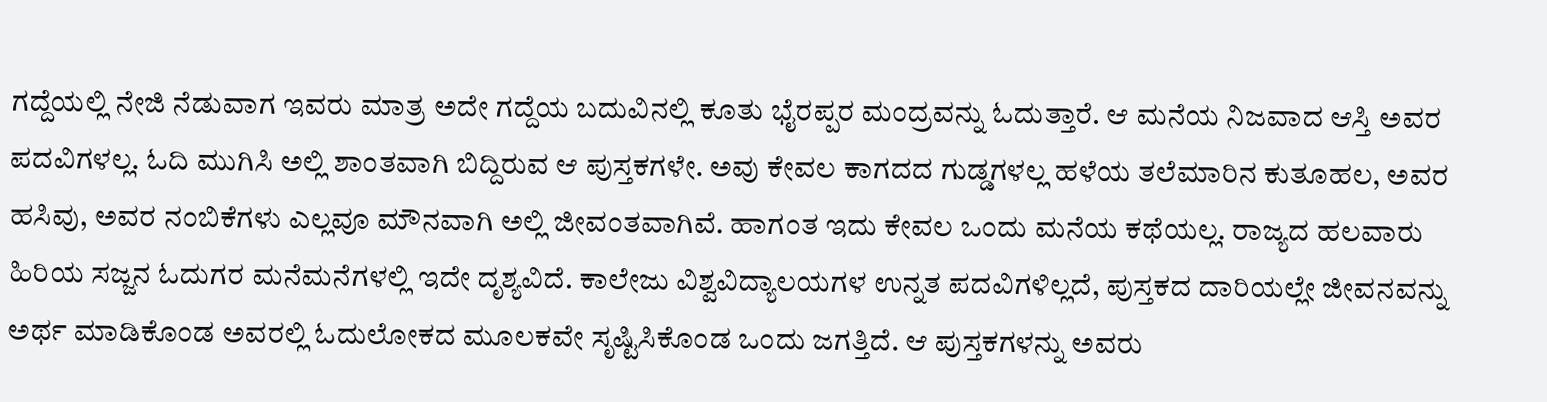ಗದ್ದೆಯಲ್ಲಿ ನೇಜಿ ನೆಡುವಾಗ ಇವರು ಮಾತ್ರ ಅದೇ ಗದ್ದೆಯ ಬದುವಿನಲ್ಲಿ ಕೂತು ಭೈರಪ್ಪರ ಮಂದ್ರವನ್ನು ಓದುತ್ತಾರೆ. ಆ ಮನೆಯ ನಿಜವಾದ ಆಸ್ತಿ ಅವರ ಪದವಿಗಳಲ್ಲ. ಓದಿ ಮುಗಿಸಿ ಅಲ್ಲಿ ಶಾಂತವಾಗಿ ಬಿದ್ದಿರುವ ಆ ಪುಸ್ತಕಗಳೇ. ಅವು ಕೇವಲ ಕಾಗದದ ಗುಡ್ಡಗಳಲ್ಲ ಹಳೆಯ ತಲೆಮಾರಿನ ಕುತೂಹಲ, ಅವರ ಹಸಿವು, ಅವರ ನಂಬಿಕೆಗಳು ಎಲ್ಲವೂ ಮೌನವಾಗಿ ಅಲ್ಲಿ ಜೀವಂತವಾಗಿವೆ. ಹಾಗಂತ ಇದು ಕೇವಲ ಒಂದು ಮನೆಯ ಕಥೆಯಲ್ಲ. ರಾಜ್ಯದ ಹಲವಾರು ಹಿರಿಯ ಸಜ್ಜನ ಓದುಗರ ಮನೆಮನೆಗಳಲ್ಲಿ ಇದೇ ದೃಶ್ಯವಿದೆ. ಕಾಲೇಜು ವಿಶ್ವವಿದ್ಯಾಲಯಗಳ ಉನ್ನತ ಪದವಿಗಳಿಲ್ಲದೆ, ಪುಸ್ತಕದ ದಾರಿಯಲ್ಲೇ ಜೀವನವನ್ನು ಅರ್ಥ ಮಾಡಿಕೊಂಡ ಅವರಲ್ಲಿ ಓದುಲೋಕದ ಮೂಲಕವೇ ಸೃಷ್ಟಿಸಿಕೊಂಡ ಒಂದು ಜಗತ್ತಿದೆ. ಆ ಪುಸ್ತಕಗಳನ್ನು ಅವರು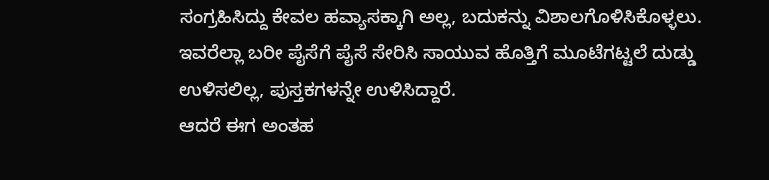ಸಂಗ್ರಹಿಸಿದ್ದು ಕೇವಲ ಹವ್ಯಾಸಕ್ಕಾಗಿ ಅಲ್ಲ, ಬದುಕನ್ನು ವಿಶಾಲಗೊಳಿಸಿಕೊಳ್ಳಲು. ಇವರೆಲ್ಲಾ ಬರೀ ಪೈಸೆಗೆ ಪೈಸೆ ಸೇರಿಸಿ ಸಾಯುವ ಹೊತ್ತಿಗೆ ಮೂಟೆಗಟ್ಟಲೆ ದುಡ್ಡು ಉಳಿಸಲಿಲ್ಲ, ಪುಸ್ತಕಗಳನ್ನೇ ಉಳಿಸಿದ್ದಾರೆ.
ಆದರೆ ಈಗ ಅಂತಹ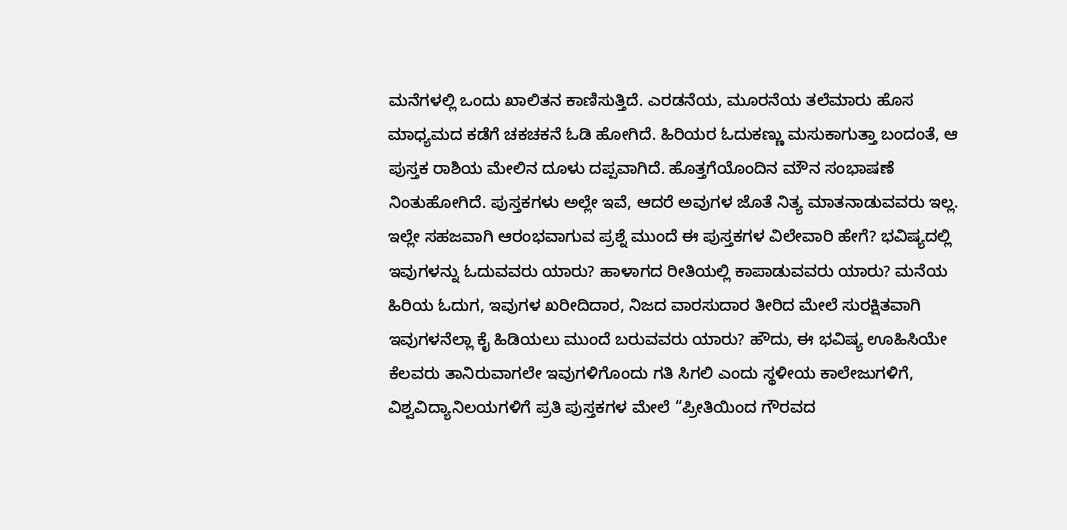ಮನೆಗಳಲ್ಲಿ ಒಂದು ಖಾಲಿತನ ಕಾಣಿಸುತ್ತಿದೆ. ಎರಡನೆಯ, ಮೂರನೆಯ ತಲೆಮಾರು ಹೊಸ ಮಾಧ್ಯಮದ ಕಡೆಗೆ ಚಕಚಕನೆ ಓಡಿ ಹೋಗಿದೆ. ಹಿರಿಯರ ಓದುಕಣ್ಣು ಮಸುಕಾಗುತ್ತಾ ಬಂದಂತೆ, ಆ ಪುಸ್ತಕ ರಾಶಿಯ ಮೇಲಿನ ದೂಳು ದಪ್ಪವಾಗಿದೆ. ಹೊತ್ತಗೆಯೊಂದಿನ ಮೌನ ಸಂಭಾಷಣೆ ನಿಂತುಹೋಗಿದೆ. ಪುಸ್ತಕಗಳು ಅಲ್ಲೇ ಇವೆ, ಆದರೆ ಅವುಗಳ ಜೊತೆ ನಿತ್ಯ ಮಾತನಾಡುವವರು ಇಲ್ಲ. ಇಲ್ಲೇ ಸಹಜವಾಗಿ ಆರಂಭವಾಗುವ ಪ್ರಶ್ನೆ ಮುಂದೆ ಈ ಪುಸ್ತಕಗಳ ವಿಲೇವಾರಿ ಹೇಗೆ? ಭವಿಷ್ಯದಲ್ಲಿ ಇವುಗಳನ್ನು ಓದುವವರು ಯಾರು? ಹಾಳಾಗದ ರೀತಿಯಲ್ಲಿ ಕಾಪಾಡುವವರು ಯಾರು? ಮನೆಯ ಹಿರಿಯ ಓದುಗ, ಇವುಗಳ ಖರೀದಿದಾರ, ನಿಜದ ವಾರಸುದಾರ ತೀರಿದ ಮೇಲೆ ಸುರಕ್ಷಿತವಾಗಿ ಇವುಗಳನೆಲ್ಲಾ ಕೈ ಹಿಡಿಯಲು ಮುಂದೆ ಬರುವವರು ಯಾರು? ಹೌದು, ಈ ಭವಿಷ್ಯ ಊಹಿಸಿಯೇ ಕೆಲವರು ತಾನಿರುವಾಗಲೇ ಇವುಗಳಿಗೊಂದು ಗತಿ ಸಿಗಲಿ ಎಂದು ಸ್ಥಳೀಯ ಕಾಲೇಜುಗಳಿಗೆ, ವಿಶ್ವವಿದ್ಯಾನಿಲಯಗಳಿಗೆ ಪ್ರತಿ ಪುಸ್ತಕಗಳ ಮೇಲೆ “ಪ್ರೀತಿಯಿಂದ ಗೌರವದ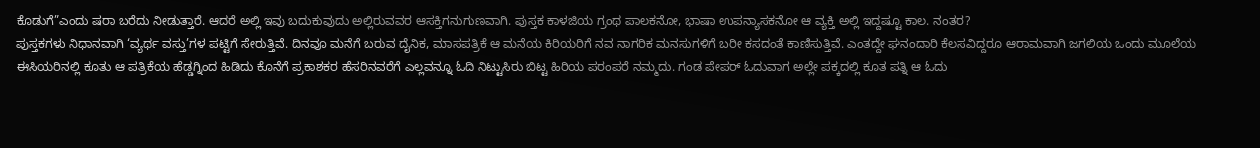ಕೊಡುಗೆ”ಎಂದು ಷರಾ ಬರೆದು ನೀಡುತ್ತಾರೆ. ಆದರೆ ಅಲ್ಲಿ ಇವು ಬದುಕುವುದು ಅಲ್ಲಿರುವವರ ಆಸಕ್ತಿಗನುಗುಣವಾಗಿ. ಪುಸ್ತಕ ಕಾಳಜಿಯ ಗ್ರಂಥ ಪಾಲಕನೋ, ಭಾಷಾ ಉಪನ್ಯಾಸಕನೋ ಆ ವ್ಯಕ್ತಿ ಅಲ್ಲಿ ಇದ್ದಷ್ಟೂ ಕಾಲ. ನಂತರ?
ಪುಸ್ತಕಗಳು ನಿಧಾನವಾಗಿ ‘ವ್ಯರ್ಥ ವಸ್ತು’ಗಳ ಪಟ್ಟಿಗೆ ಸೇರುತ್ತಿವೆ. ದಿನವೂ ಮನೆಗೆ ಬರುವ ದೈನಿಕ, ಮಾಸಪತ್ರಿಕೆ ಆ ಮನೆಯ ಕಿರಿಯರಿಗೆ ನವ ನಾಗರಿಕ ಮನಸುಗಳಿಗೆ ಬರೀ ಕಸದಂತೆ ಕಾಣಿಸುತ್ತಿವೆ. ಎಂತದ್ದೇ ಘನಂದಾರಿ ಕೆಲಸವಿದ್ದರೂ ಆರಾಮವಾಗಿ ಜಗಲಿಯ ಒಂದು ಮೂಲೆಯ ಈಸಿಯರಿನಲ್ಲಿ ಕೂತು ಆ ಪತ್ರಿಕೆಯ ಹೆಡ್ಡಗ್ನಿಂದ ಹಿಡಿದು ಕೊನೆಗೆ ಪ್ರಕಾಶಕರ ಹೆಸರಿನವರೆಗೆ ಎಲ್ಲವನ್ನೂ ಓದಿ ನಿಟ್ಟುಸಿರು ಬಿಟ್ಟ ಹಿರಿಯ ಪರಂಪರೆ ನಮ್ಮದು. ಗಂಡ ಪೇಪರ್ ಓದುವಾಗ ಅಲ್ಲೇ ಪಕ್ಕದಲ್ಲಿ ಕೂತ ಪತ್ನಿ ಆ ಓದು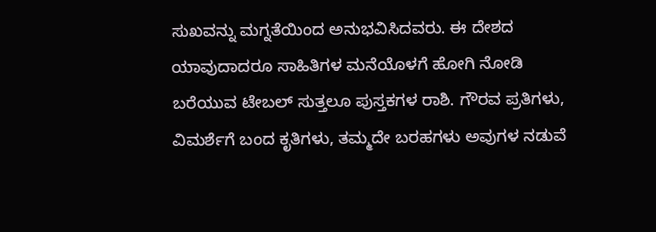ಸುಖವನ್ನು ಮಗ್ನತೆಯಿಂದ ಅನುಭವಿಸಿದವರು. ಈ ದೇಶದ ಯಾವುದಾದರೂ ಸಾಹಿತಿಗಳ ಮನೆಯೊಳಗೆ ಹೋಗಿ ನೋಡಿ ಬರೆಯುವ ಟೇಬಲ್ ಸುತ್ತಲೂ ಪುಸ್ತಕಗಳ ರಾಶಿ. ಗೌರವ ಪ್ರತಿಗಳು, ವಿಮರ್ಶೆಗೆ ಬಂದ ಕೃತಿಗಳು, ತಮ್ಮದೇ ಬರಹಗಳು ಅವುಗಳ ನಡುವೆ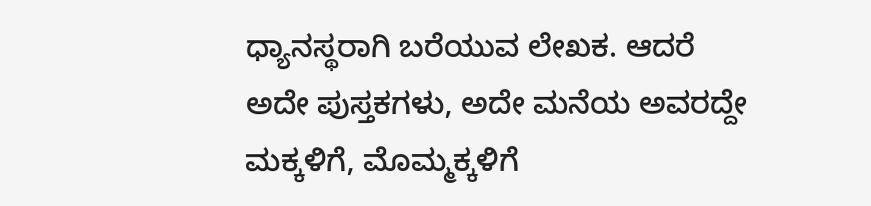ಧ್ಯಾನಸ್ಥರಾಗಿ ಬರೆಯುವ ಲೇಖಕ. ಆದರೆ ಅದೇ ಪುಸ್ತಕಗಳು, ಅದೇ ಮನೆಯ ಅವರದ್ದೇ ಮಕ್ಕಳಿಗೆ, ಮೊಮ್ಮಕ್ಕಳಿಗೆ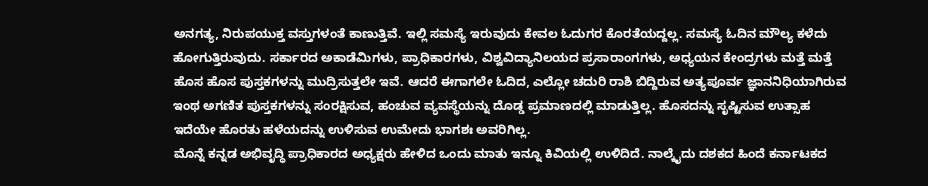ಅನಗತ್ಯ, ನಿರುಪಯುಕ್ತ ವಸ್ತುಗಳಂತೆ ಕಾಣುತ್ತಿವೆ. ಇಲ್ಲಿ ಸಮಸ್ಯೆ ಇರುವುದು ಕೇವಲ ಓದುಗರ ಕೊರತೆಯದ್ದಲ್ಲ. ಸಮಸ್ಯೆ ಓದಿನ ಮೌಲ್ಯ ಕಳೆದು ಹೋಗುತ್ತಿರುವುದು. ಸರ್ಕಾರದ ಅಕಾಡೆಮಿಗಳು, ಪ್ರಾಧಿಕಾರಗಳು, ವಿಶ್ವವಿದ್ಯಾನಿಲಯದ ಪ್ರಸಾರಾಂಗಗಳು, ಅಧ್ಯಯನ ಕೇಂದ್ರಗಳು ಮತ್ತೆ ಮತ್ತೆ ಹೊಸ ಹೊಸ ಪುಸ್ತಕಗಳನ್ನು ಮುದ್ರಿಸುತ್ತಲೇ ಇವೆ. ಆದರೆ ಈಗಾಗಲೇ ಓದಿದ, ಎಲ್ಲೋ ಚದುರಿ ರಾಶಿ ಬಿದ್ದಿರುವ ಅತ್ಯಪೂರ್ವ ಜ್ಞಾನನಿಧಿಯಾಗಿರುವ ಇಂಥ ಅಗಣಿತ ಪುಸ್ತಕಗಳನ್ನು ಸಂರಕ್ಷಿಸುವ, ಹಂಚುವ ವ್ಯವಸ್ಥೆಯನ್ನು ದೊಡ್ಡ ಪ್ರಮಾಣದಲ್ಲಿ ಮಾಡುತ್ತಿಲ್ಲ. ಹೊಸದನ್ನು ಸೃಷ್ಟಿಸುವ ಉತ್ಸಾಹ ಇದೆಯೇ ಹೊರತು ಹಳೆಯದನ್ನು ಉಳಿಸುವ ಉಮೇದು ಭಾಗಶಃ ಅವರಿಗಿಲ್ಲ.
ಮೊನ್ನೆ ಕನ್ನಡ ಅಭಿವೃದ್ಧಿ ಪ್ರಾಧಿಕಾರದ ಅಧ್ಯಕ್ಷರು ಹೇಳಿದ ಒಂದು ಮಾತು ಇನ್ನೂ ಕಿವಿಯಲ್ಲಿ ಉಳಿದಿದೆ. ನಾಲ್ಕೈದು ದಶಕದ ಹಿಂದೆ ಕರ್ನಾಟಕದ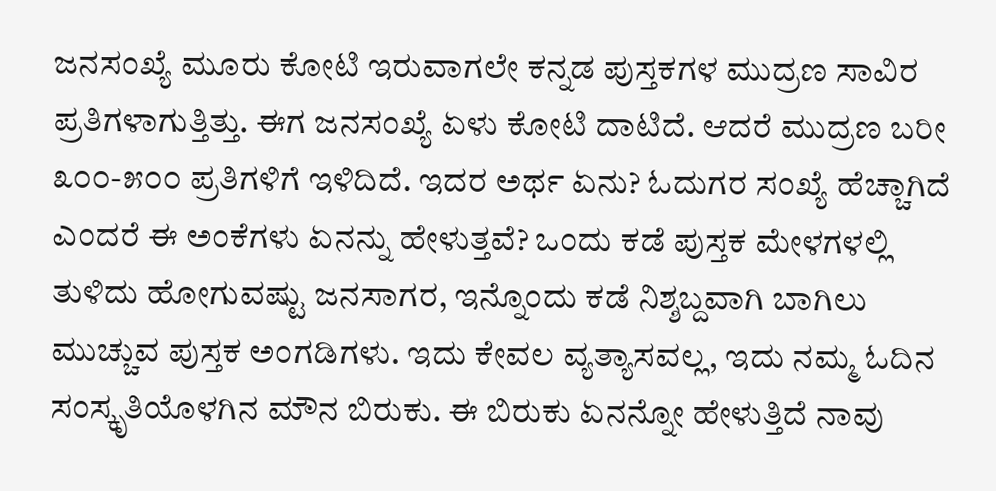ಜನಸಂಖ್ಯೆ ಮೂರು ಕೋಟಿ ಇರುವಾಗಲೇ ಕನ್ನಡ ಪುಸ್ತಕಗಳ ಮುದ್ರಣ ಸಾವಿರ ಪ್ರತಿಗಳಾಗುತ್ತಿತ್ತು. ಈಗ ಜನಸಂಖ್ಯೆ ಏಳು ಕೋಟಿ ದಾಟಿದೆ. ಆದರೆ ಮುದ್ರಣ ಬರೀ ೩೦೦-೫೦೦ ಪ್ರತಿಗಳಿಗೆ ಇಳಿದಿದೆ. ಇದರ ಅರ್ಥ ಏನು? ಓದುಗರ ಸಂಖ್ಯೆ ಹೆಚ್ಚಾಗಿದೆ ಎಂದರೆ ಈ ಅಂಕೆಗಳು ಏನನ್ನು ಹೇಳುತ್ತವೆ? ಒಂದು ಕಡೆ ಪುಸ್ತಕ ಮೇಳಗಳಲ್ಲಿ ತುಳಿದು ಹೋಗುವಷ್ಟು ಜನಸಾಗರ, ಇನ್ನೊಂದು ಕಡೆ ನಿಶ್ಶಬ್ದವಾಗಿ ಬಾಗಿಲು ಮುಚ್ಚುವ ಪುಸ್ತಕ ಅಂಗಡಿಗಳು. ಇದು ಕೇವಲ ವ್ಯತ್ಯಾಸವಲ್ಲ, ಇದು ನಮ್ಮ ಓದಿನ ಸಂಸ್ಕೃತಿಯೊಳಗಿನ ಮೌನ ಬಿರುಕು. ಈ ಬಿರುಕು ಏನನ್ನೋ ಹೇಳುತ್ತಿದೆ ನಾವು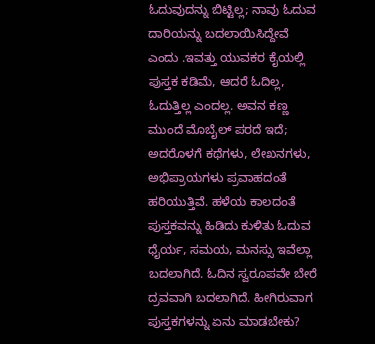ಓದುವುದನ್ನು ಬಿಟ್ಟಿಲ್ಲ; ನಾವು ಓದುವ ದಾರಿಯನ್ನು ಬದಲಾಯಿಸಿದ್ದೇವೆ ಎಂದು .ಇವತ್ತು ಯುವಕರ ಕೈಯಲ್ಲಿ ಪುಸ್ತಕ ಕಡಿಮೆ, ಆದರೆ ಓದಿಲ್ಲ, ಓದುತ್ತಿಲ್ಲ ಎಂದಲ್ಲ. ಅವನ ಕಣ್ಣ ಮುಂದೆ ಮೊಬೈಲ್ ಪರದೆ ಇದೆ; ಅದರೊಳಗೆ ಕಥೆಗಳು, ಲೇಖನಗಳು, ಅಭಿಪ್ರಾಯಗಳು ಪ್ರವಾಹದಂತೆ ಹರಿಯುತ್ತಿವೆ. ಹಳೆಯ ಕಾಲದಂತೆ ಪುಸ್ತಕವನ್ನು ಹಿಡಿದು ಕುಳಿತು ಓದುವ ಧೈರ್ಯ, ಸಮಯ, ಮನಸ್ಸು ಇವೆಲ್ಲಾ ಬದಲಾಗಿದೆ. ಓದಿನ ಸ್ವರೂಪವೇ ಬೇರೆ ದ್ರವವಾಗಿ ಬದಲಾಗಿದೆ. ಹೀಗಿರುವಾಗ ಪುಸ್ತಕಗಳನ್ನು ಏನು ಮಾಡಬೇಕು?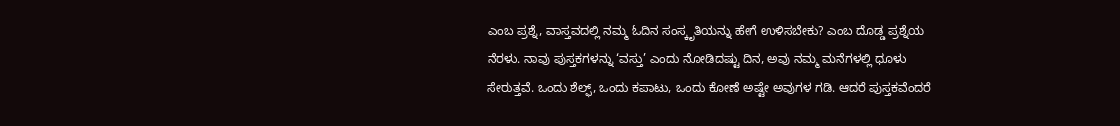ಎಂಬ ಪ್ರಶ್ನೆ, ವಾಸ್ತವದಲ್ಲಿ ನಮ್ಮ ಓದಿನ ಸಂಸ್ಕೃತಿಯನ್ನು ಹೇಗೆ ಉಳಿಸಬೇಕು? ಎಂಬ ದೊಡ್ಡ ಪ್ರಶ್ನೆಯ ನೆರಳು. ನಾವು ಪುಸ್ತಕಗಳನ್ನು ‘ವಸ್ತು’ ಎಂದು ನೋಡಿದಷ್ಟು ದಿನ, ಅವು ನಮ್ಮ ಮನೆಗಳಲ್ಲಿ ಧೂಳು ಸೇರುತ್ತವೆ. ಒಂದು ಶೆಲ್ಫ್, ಒಂದು ಕಪಾಟು, ಒಂದು ಕೋಣೆ ಅಷ್ಟೇ ಅವುಗಳ ಗಡಿ. ಆದರೆ ಪುಸ್ತಕವೆಂದರೆ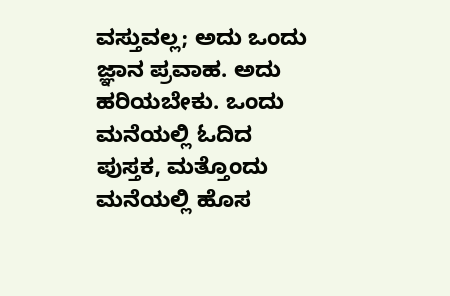ವಸ್ತುವಲ್ಲ; ಅದು ಒಂದು ಜ್ಞಾನ ಪ್ರವಾಹ. ಅದು ಹರಿಯಬೇಕು. ಒಂದು ಮನೆಯಲ್ಲಿ ಓದಿದ ಪುಸ್ತಕ, ಮತ್ತೊಂದು ಮನೆಯಲ್ಲಿ ಹೊಸ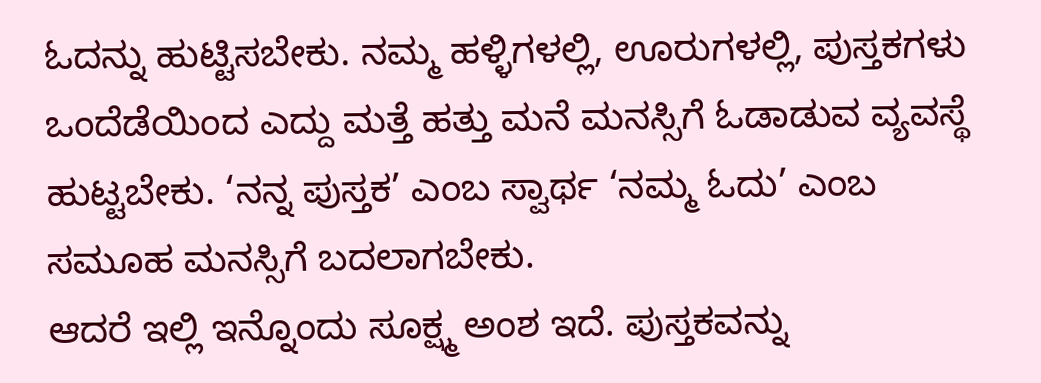ಓದನ್ನು ಹುಟ್ಟಿಸಬೇಕು. ನಮ್ಮ ಹಳ್ಳಿಗಳಲ್ಲಿ, ಊರುಗಳಲ್ಲಿ, ಪುಸ್ತಕಗಳು ಒಂದೆಡೆಯಿಂದ ಎದ್ದು ಮತ್ತೆ ಹತ್ತು ಮನೆ ಮನಸ್ಸಿಗೆ ಓಡಾಡುವ ವ್ಯವಸ್ಥೆ ಹುಟ್ಟಬೇಕು. ‘ನನ್ನ ಪುಸ್ತಕ’ ಎಂಬ ಸ್ವಾರ್ಥ ‘ನಮ್ಮ ಓದು’ ಎಂಬ ಸಮೂಹ ಮನಸ್ಸಿಗೆ ಬದಲಾಗಬೇಕು.
ಆದರೆ ಇಲ್ಲಿ ಇನ್ನೊಂದು ಸೂಕ್ಷ್ಮ ಅಂಶ ಇದೆ. ಪುಸ್ತಕವನ್ನು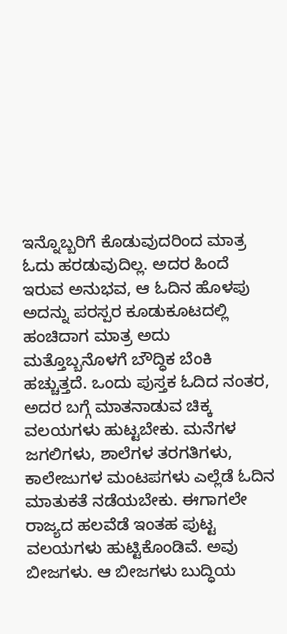ಇನ್ನೊಬ್ಬರಿಗೆ ಕೊಡುವುದರಿಂದ ಮಾತ್ರ ಓದು ಹರಡುವುದಿಲ್ಲ. ಅದರ ಹಿಂದೆ ಇರುವ ಅನುಭವ, ಆ ಓದಿನ ಹೊಳಪು ಅದನ್ನು ಪರಸ್ಪರ ಕೂಡುಕೂಟದಲ್ಲಿ ಹಂಚಿದಾಗ ಮಾತ್ರ ಅದು ಮತ್ತೊಬ್ಬನೊಳಗೆ ಬೌದ್ಧಿಕ ಬೆಂಕಿ ಹಚ್ಚುತ್ತದೆ. ಒಂದು ಪುಸ್ತಕ ಓದಿದ ನಂತರ, ಅದರ ಬಗ್ಗೆ ಮಾತನಾಡುವ ಚಿಕ್ಕ ವಲಯಗಳು ಹುಟ್ಟಬೇಕು. ಮನೆಗಳ ಜಗಲಿಗಳು, ಶಾಲೆಗಳ ತರಗತಿಗಳು, ಕಾಲೇಜುಗಳ ಮಂಟಪಗಳು ಎಲ್ಲೆಡೆ ಓದಿನ ಮಾತುಕತೆ ನಡೆಯಬೇಕು. ಈಗಾಗಲೇ ರಾಜ್ಯದ ಹಲವೆಡೆ ಇಂತಹ ಪುಟ್ಟ ವಲಯಗಳು ಹುಟ್ಟಿಕೊಂಡಿವೆ. ಅವು ಬೀಜಗಳು. ಆ ಬೀಜಗಳು ಬುದ್ಧಿಯ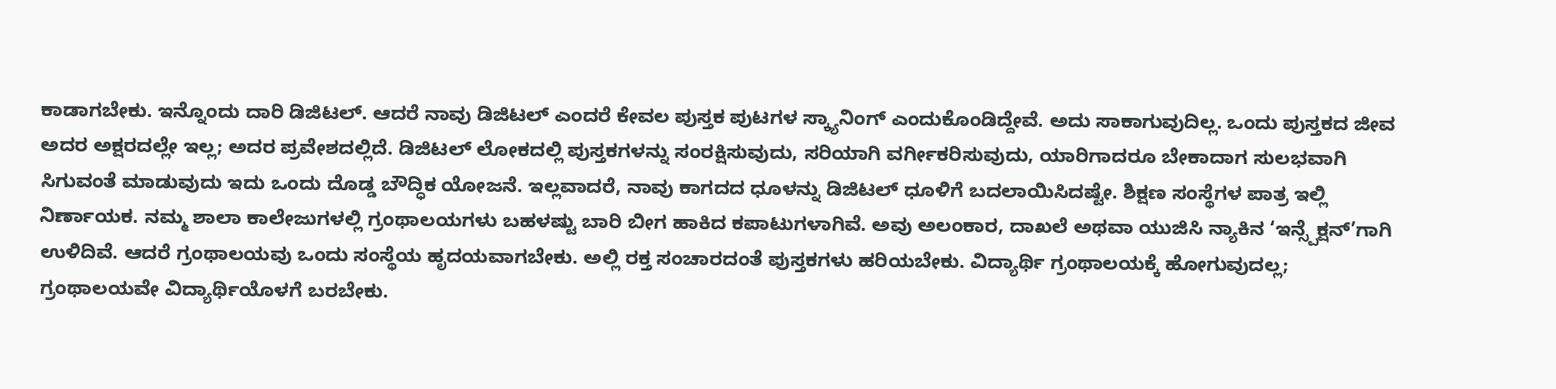ಕಾಡಾಗಬೇಕು. ಇನ್ನೊಂದು ದಾರಿ ಡಿಜಿಟಲ್. ಆದರೆ ನಾವು ಡಿಜಿಟಲ್ ಎಂದರೆ ಕೇವಲ ಪುಸ್ತಕ ಪುಟಗಳ ಸ್ಕ್ಯಾನಿಂಗ್ ಎಂದುಕೊಂಡಿದ್ದೇವೆ. ಅದು ಸಾಕಾಗುವುದಿಲ್ಲ. ಒಂದು ಪುಸ್ತಕದ ಜೀವ ಅದರ ಅಕ್ಷರದಲ್ಲೇ ಇಲ್ಲ; ಅದರ ಪ್ರವೇಶದಲ್ಲಿದೆ. ಡಿಜಿಟಲ್ ಲೋಕದಲ್ಲಿ ಪುಸ್ತಕಗಳನ್ನು ಸಂರಕ್ಷಿಸುವುದು, ಸರಿಯಾಗಿ ವರ್ಗೀಕರಿಸುವುದು, ಯಾರಿಗಾದರೂ ಬೇಕಾದಾಗ ಸುಲಭವಾಗಿ ಸಿಗುವಂತೆ ಮಾಡುವುದು ಇದು ಒಂದು ದೊಡ್ಡ ಬೌದ್ಧಿಕ ಯೋಜನೆ. ಇಲ್ಲವಾದರೆ, ನಾವು ಕಾಗದದ ಧೂಳನ್ನು ಡಿಜಿಟಲ್ ಧೂಳಿಗೆ ಬದಲಾಯಿಸಿದಷ್ಟೇ. ಶಿಕ್ಷಣ ಸಂಸ್ಥೆಗಳ ಪಾತ್ರ ಇಲ್ಲಿ ನಿರ್ಣಾಯಕ. ನಮ್ಮ ಶಾಲಾ ಕಾಲೇಜುಗಳಲ್ಲಿ ಗ್ರಂಥಾಲಯಗಳು ಬಹಳಷ್ಟು ಬಾರಿ ಬೀಗ ಹಾಕಿದ ಕಪಾಟುಗಳಾಗಿವೆ. ಅವು ಅಲಂಕಾರ, ದಾಖಲೆ ಅಥವಾ ಯುಜಿಸಿ ನ್ಯಾಕಿನ ‘ಇನ್ಸ್ಪೆಕ್ಷನ್’ಗಾಗಿ ಉಳಿದಿವೆ. ಆದರೆ ಗ್ರಂಥಾಲಯವು ಒಂದು ಸಂಸ್ಥೆಯ ಹೃದಯವಾಗಬೇಕು. ಅಲ್ಲಿ ರಕ್ತ ಸಂಚಾರದಂತೆ ಪುಸ್ತಕಗಳು ಹರಿಯಬೇಕು. ವಿದ್ಯಾರ್ಥಿ ಗ್ರಂಥಾಲಯಕ್ಕೆ ಹೋಗುವುದಲ್ಲ; ಗ್ರಂಥಾಲಯವೇ ವಿದ್ಯಾರ್ಥಿಯೊಳಗೆ ಬರಬೇಕು.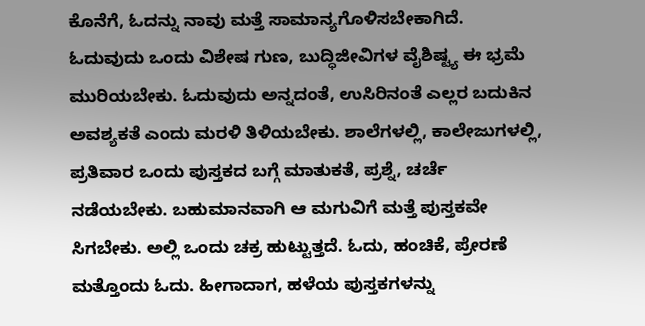ಕೊನೆಗೆ, ಓದನ್ನು ನಾವು ಮತ್ತೆ ಸಾಮಾನ್ಯಗೊಳಿಸಬೇಕಾಗಿದೆ. ಓದುವುದು ಒಂದು ವಿಶೇಷ ಗುಣ, ಬುದ್ಧಿಜೀವಿಗಳ ವೈಶಿಷ್ಟ್ಯ ಈ ಭ್ರಮೆ ಮುರಿಯಬೇಕು. ಓದುವುದು ಅನ್ನದಂತೆ, ಉಸಿರಿನಂತೆ ಎಲ್ಲರ ಬದುಕಿನ ಅವಶ್ಯಕತೆ ಎಂದು ಮರಳಿ ತಿಳಿಯಬೇಕು. ಶಾಲೆಗಳಲ್ಲಿ, ಕಾಲೇಜುಗಳಲ್ಲಿ, ಪ್ರತಿವಾರ ಒಂದು ಪುಸ್ತಕದ ಬಗ್ಗೆ ಮಾತುಕತೆ, ಪ್ರಶ್ನೆ, ಚರ್ಚೆ ನಡೆಯಬೇಕು. ಬಹುಮಾನವಾಗಿ ಆ ಮಗುವಿಗೆ ಮತ್ತೆ ಪುಸ್ತಕವೇ ಸಿಗಬೇಕು. ಅಲ್ಲಿ ಒಂದು ಚಕ್ರ ಹುಟ್ಟುತ್ತದೆ. ಓದು, ಹಂಚಿಕೆ, ಪ್ರೇರಣೆ ಮತ್ತೊಂದು ಓದು. ಹೀಗಾದಾಗ, ಹಳೆಯ ಪುಸ್ತಕಗಳನ್ನು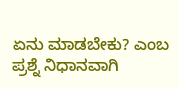ಏನು ಮಾಡಬೇಕು? ಎಂಬ ಪ್ರಶ್ನೆ ನಿಧಾನವಾಗಿ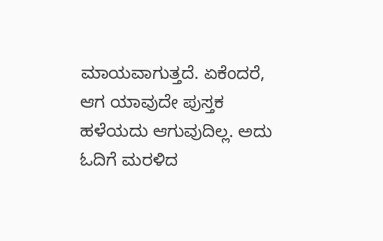ಮಾಯವಾಗುತ್ತದೆ. ಏಕೆಂದರೆ, ಆಗ ಯಾವುದೇ ಪುಸ್ತಕ ಹಳೆಯದು ಆಗುವುದಿಲ್ಲ. ಅದು ಓದಿಗೆ ಮರಳಿದ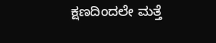ಕ್ಷಣದಿಂದಲೇ ಮತ್ತೆ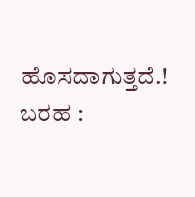ಹೊಸದಾಗುತ್ತದೆ.!
ಬರಹ :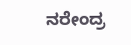ನರೇಂದ್ರ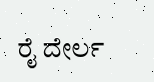ರೈ ದೇರ್ಲ